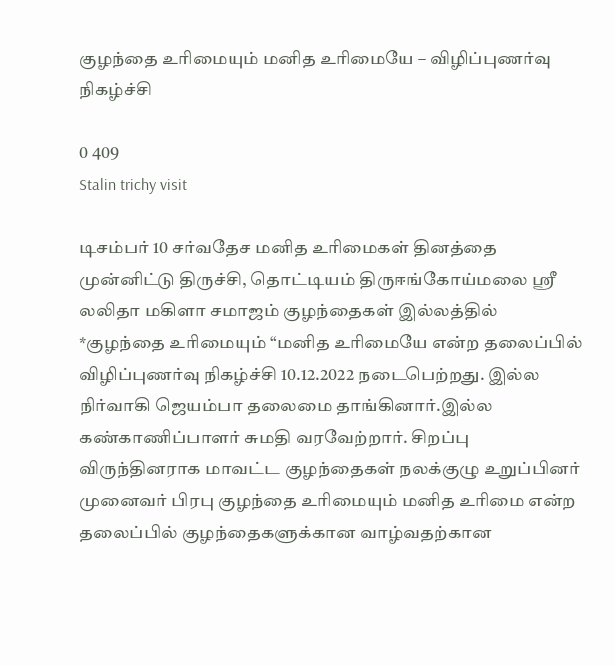குழந்தை உரிமையும் மனித உரிமையே – விழிப்புணர்வு நிகழ்ச்சி

0 409
Stalin trichy visit

டிசம்பர் 10 சர்வதேச மனித உரிமைகள் தினத்தை முன்னிட்டு திருச்சி, தொட்டியம் திருஈங்கோய்மலை ஸ்ரீ லலிதா மகிளா சமாஜம் குழந்தைகள் இல்லத்தில் *குழந்தை உரிமையும் “மனித உரிமையே என்ற தலைப்பில் விழிப்புணர்வு நிகழ்ச்சி 10.12.2022 நடைபெற்றது. இல்ல நிர்வாகி ஜெயம்பா தலைமை தாங்கினார்.இல்ல கண்காணிப்பாளர் சுமதி வரவேற்றார். சிறப்பு விருந்தினராக மாவட்ட குழந்தைகள் நலக்குழு உறுப்பினர் முனைவர் பிரபு குழந்தை உரிமையும் மனித உரிமை என்ற தலைப்பில் குழந்தைகளுக்கான வாழ்வதற்கான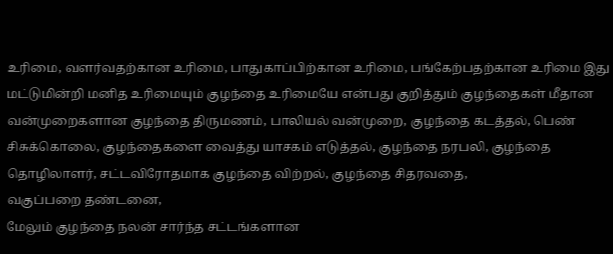உரிமை, வளர்வதற்கான உரிமை, பாதுகாப்பிற்கான உரிமை, பங்கேற்பதற்கான உரிமை இது மட்டுமின்றி மனித உரிமையும் குழந்தை உரிமையே என்பது குறித்தும் குழந்தைகள் மீதான வன்முறைகளான குழந்தை திருமணம், பாலியல் வன்முறை, குழந்தை கடத்தல், பெண் சிசுக்கொலை, குழந்தைகளை வைத்து யாசகம் எடுத்தல், குழந்தை நரபலி, குழந்தை தொழிலாளர், சட்டவிரோதமாக குழந்தை விற்றல், குழந்தை சிதரவதை,
வகுப்பறை தண்டனை,
மேலும் குழந்தை நலன் சார்ந்த சட்டங்களான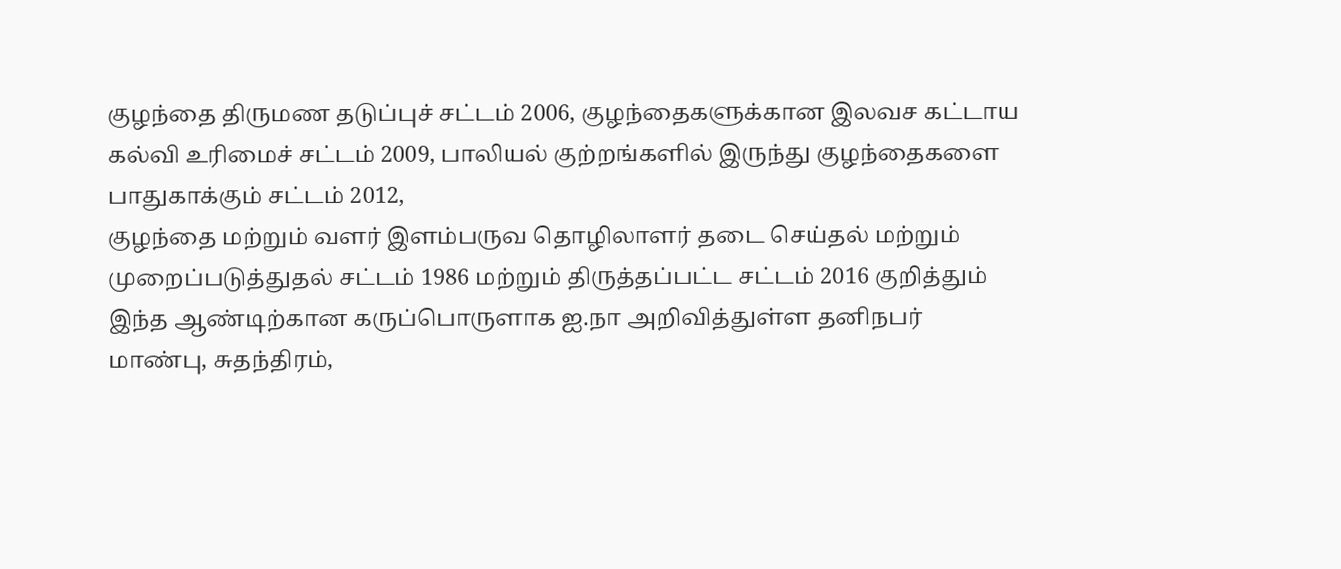குழந்தை திருமண தடுப்புச் சட்டம் 2006, குழந்தைகளுக்கான இலவச கட்டாய கல்வி உரிமைச் சட்டம் 2009, பாலியல் குற்றங்களில் இருந்து குழந்தைகளை பாதுகாக்கும் சட்டம் 2012,
குழந்தை மற்றும் வளர் இளம்பருவ தொழிலாளர் தடை செய்தல் மற்றும் முறைப்படுத்துதல் சட்டம் 1986 மற்றும் திருத்தப்பட்ட சட்டம் 2016 குறித்தும்
இந்த ஆண்டிற்கான கருப்பொருளாக ஐ.நா அறிவித்துள்ள தனிநபர்
மாண்பு, சுதந்திரம்,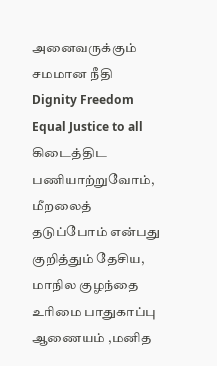அனைவருக்கும் சமமான நீதி
Dignity Freedom Equal Justice to all கிடைத்திட பணியாற்றுவோம்,
மீறலைத் தடுப்போம் என்பது குறித்தும் தேசிய, மாநில குழந்தை உரிமை பாதுகாப்பு ஆணையம் ,மனித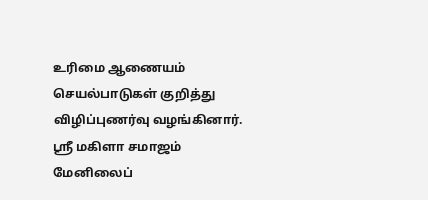உரிமை ஆணையம் செயல்பாடுகள் குறித்து விழிப்புணர்வு வழங்கினார். ஸ்ரீ மகிளா சமாஜம் மேனிலைப்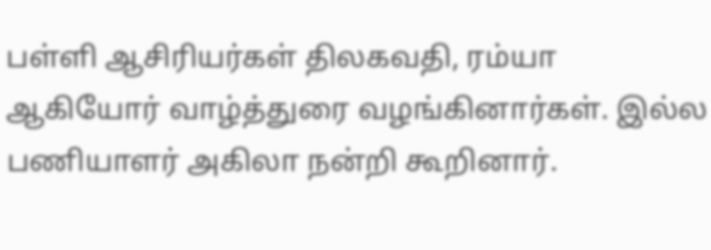பள்ளி ஆசிரியர்கள் திலகவதி, ரம்யா ஆகியோர் வாழ்த்துரை வழங்கினார்கள். இல்ல பணியாளர் அகிலா நன்றி கூறினார்.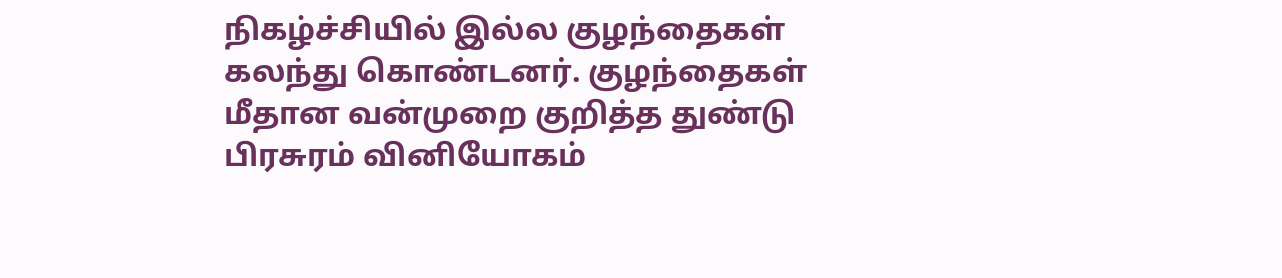நிகழ்ச்சியில் இல்ல குழந்தைகள் கலந்து கொண்டனர். குழந்தைகள் மீதான வன்முறை குறித்த துண்டு பிரசுரம் வினியோகம்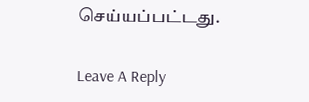செய்யப்பட்டது.

Leave A Reply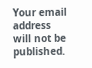Your email address will not be published.